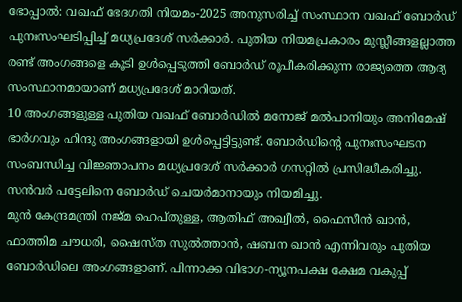ഭോപ്പാൽ: വഖഫ് ഭേദഗതി നിയമം-2025 അനുസരിച്ച് സംസ്ഥാന വഖഫ് ബോർഡ് പുനഃസംഘടിപ്പിച്ച് മധ്യപ്രദേശ് സർക്കാർ. പുതിയ നിയമപ്രകാരം മുസ്ലീങ്ങളല്ലാത്ത രണ്ട് അംഗങ്ങളെ കൂടി ഉൾപ്പെടുത്തി ബോർഡ് രൂപീകരിക്കുന്ന രാജ്യത്തെ ആദ്യ സംസ്ഥാനമായാണ് മധ്യപ്രദേശ് മാറിയത്.
10 അംഗങ്ങളുള്ള പുതിയ വഖഫ് ബോർഡിൽ മനോജ് മൽപാനിയും അനിമേഷ് ഭാർഗവും ഹിന്ദു അംഗങ്ങളായി ഉൾപ്പെട്ടിട്ടുണ്ട്. ബോർഡിന്റെ പുനഃസംഘടന സംബന്ധിച്ച വിജ്ഞാപനം മധ്യപ്രദേശ് സർക്കാർ ഗസറ്റിൽ പ്രസിദ്ധീകരിച്ചു. സൻവർ പട്ടേലിനെ ബോർഡ് ചെയർമാനായും നിയമിച്ചു.
മുൻ കേന്ദ്രമന്ത്രി നജ്മ ഹെപ്തുള്ള, ആതിഫ് അഖ്വീൽ, ഫൈസീൻ ഖാൻ, ഫാത്തിമ ചൗധരി, ഷൈസ്ത സുൽത്താൻ, ഷബന ഖാൻ എന്നിവരും പുതിയ ബോർഡിലെ അംഗങ്ങളാണ്. പിന്നാക്ക വിഭാഗ-ന്യൂനപക്ഷ ക്ഷേമ വകുപ്പ്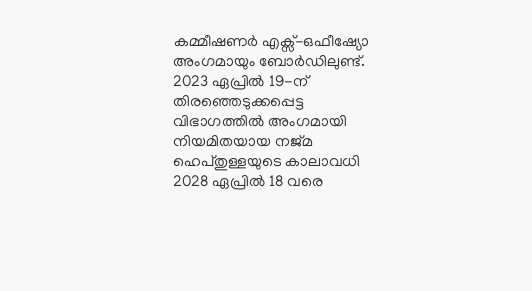കമ്മീഷണർ എക്സ്-ഒഫീഷ്യോ അംഗമായും ബോർഡിലുണ്ട്.
2023 ഏപ്രിൽ 19-ന് തിരഞ്ഞെടുക്കപ്പെട്ട വിഭാഗത്തിൽ അംഗമായി നിയമിതയായ നജ്മ ഹെപ്തുള്ളയുടെ കാലാവധി 2028 ഏപ്രിൽ 18 വരെ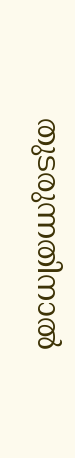തുടരുന്നതിനാൽ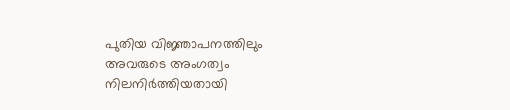പുതിയ വിജ്ഞാപനത്തിലും അവരുടെ അംഗത്വം നിലനിർത്തിയതായി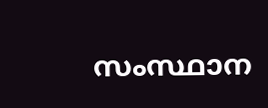സംസ്ഥാന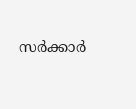സർക്കാർ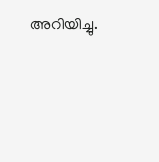അറിയിച്ചു.